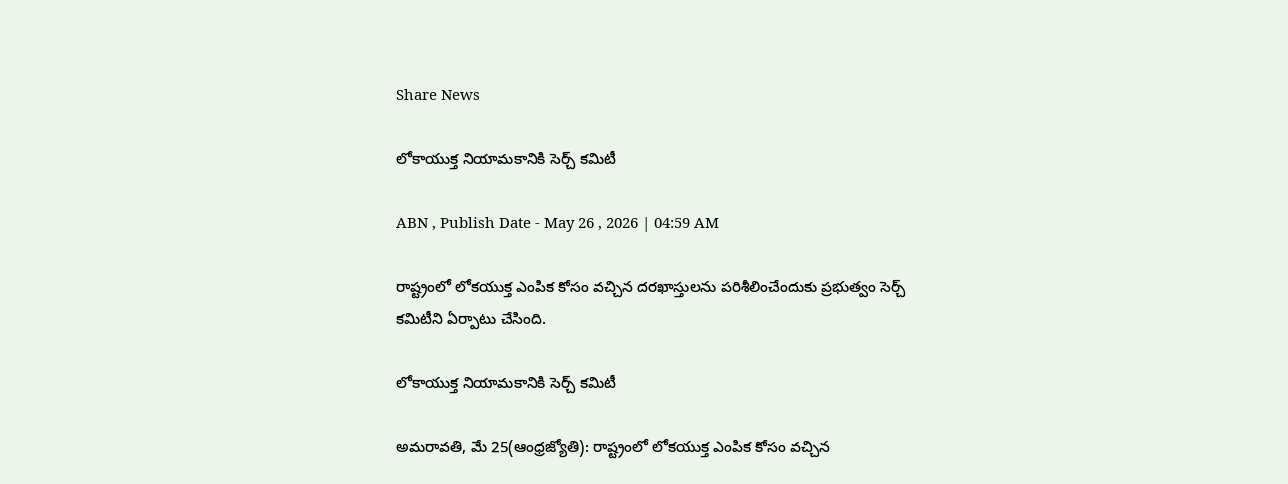Share News

లోకాయుక్త నియామకానికి సెర్చ్‌ కమిటీ

ABN , Publish Date - May 26 , 2026 | 04:59 AM

రాష్ట్రంలో లోకయుక్త ఎంపిక కోసం వచ్చిన దరఖాస్తులను పరిశీలించేందుకు ప్రభుత్వం సెర్చ్‌ కమిటీని ఏర్పాటు చేసింది.

లోకాయుక్త నియామకానికి సెర్చ్‌ కమిటీ

అమరావతి, మే 25(ఆంధ్రజ్యోతి): రాష్ట్రంలో లోకయుక్త ఎంపిక కోసం వచ్చిన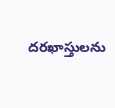దరఖాస్తులను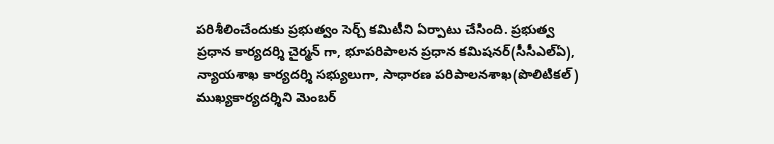పరిశీలించేందుకు ప్రభుత్వం సెర్చ్‌ కమిటీని ఏర్పాటు చేసింది. ప్రభుత్వ ప్రధాన కార్యదర్శి చైర్మన్ గా, భూపరిపాలన ప్రధాన కమిషనర్‌(సీసీఎల్‌ఏ), న్యాయశాఖ కార్యదర్శి సభ్యులుగా, సాధారణ పరిపాలనశాఖ(పొలిటికల్‌) ముఖ్యకార్యదర్శిని మెంబర్‌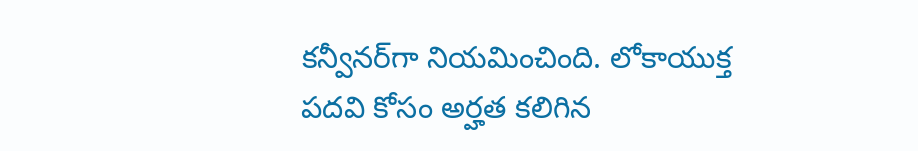కన్వీనర్‌గా నియమించింది. లోకాయుక్త పదవి కోసం అర్హత కలిగిన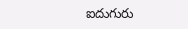ఐదుగురు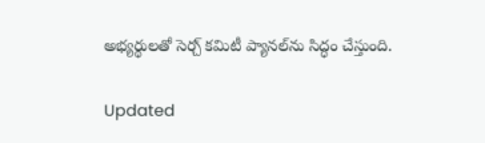అభ్యర్థులతో సెర్చ్‌ కమిటీ ప్యానల్‌ను సిద్ధం చేస్తుంది.

Updated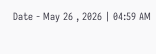Date - May 26 , 2026 | 04:59 AM